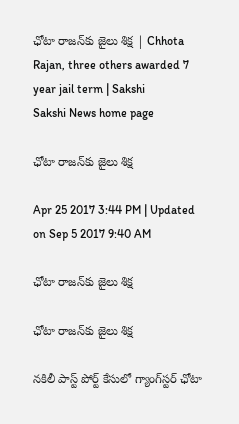ఛోటా రాజన్‌కు జైలు శిక్ష | Chhota Rajan, three others awarded 7 year jail term | Sakshi
Sakshi News home page

ఛోటా రాజన్‌కు జైలు శిక్ష

Apr 25 2017 3:44 PM | Updated on Sep 5 2017 9:40 AM

ఛోటా రాజన్‌కు జైలు శిక్ష

ఛోటా రాజన్‌కు జైలు శిక్ష

నకిలీ పాస్ట్ పోర్ట్‌ కేసులో గ్యాంగ్‌స్టర్‌ ఛోటా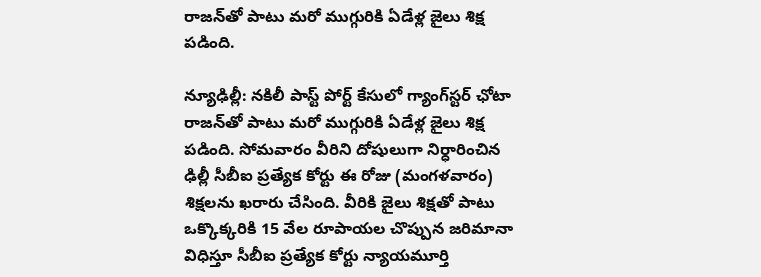రాజన్‌తో పాటు మరో ముగ్గురికి ఏడేళ్ల జైలు శిక్ష పడింది.

న్యూఢిల్లీ: నకిలీ పాస్ట్ పోర్ట్‌ కేసులో గ్యాంగ్‌స్టర్‌ ఛోటా రాజన్‌తో పాటు మరో ముగ్గురికి ఏడేళ్ల జైలు శిక్ష పడింది. సోమవారం వీరిని దోషులుగా నిర్ధారించిన ఢిల్లీ సీబీఐ ప్రత్యేక కోర్టు ఈ రోజు (మంగళవారం) శిక్షలను ఖరారు చేసింది. వీరికి జైలు శిక్షతో పాటు ఒక్కొక్కరికి 15 వేల రూపాయల చొప్పున జరిమానా విధిస్తూ సీబీఐ ప్రత్యేక కోర్టు న్యాయమూర్తి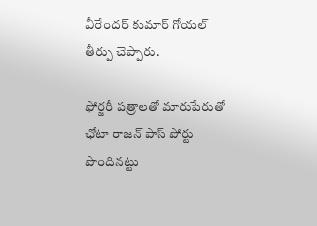వీరేందర్ కుమార్‌ గోయల్‌ తీర్పు చెప్పారు.

ఫోర్జరీ పత్రాలతో మారుపేరుతో ఛోటా రాజన్‌ పాస్‌ పోర్టు పొందినట్టు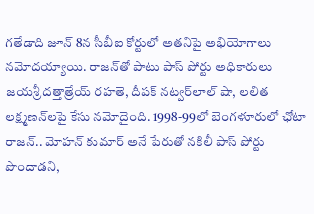గతేడాది జూన్‌ 8న సీబీఐ కోర్టులో అతనిపై అభియోగాలు నమోదయ్యాయి. రాజన్‌తో పాటు పాస్‌ పోర్టు అధికారులు జయశ్రీ దత్తాత్రేయ్‌ రహతె, దీపక్‌ నట్వర్‌లాల్‌ షా, లలిత లక్ష్మణన్‌లపై కేసు నమోదైంది. 1998-99లో బెంగళూరులో ఛోటా రాజన్‌.. మోహన్‌ కుమార్‌ అనే పేరుతో నకిలీ పాస్‌ పోర్టు పొందాడని,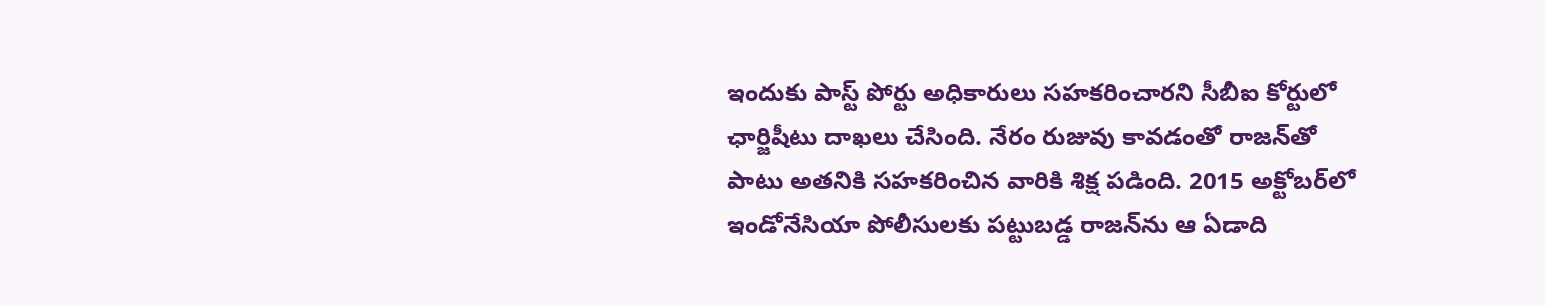ఇందుకు పాస్ట్‌ పోర్టు అధికారులు సహకరించారని సీబీఐ కోర్టులో ఛార్జిషీటు దాఖలు చేసింది. నేరం రుజువు కావడంతో రాజన్‌తో పాటు అతనికి సహకరించిన వారికి శిక్ష పడింది. 2015 అక్టోబర్‌లో ఇండోనేసియా పోలీసులకు పట్టుబడ్డ రాజన్‌ను ఆ ఏడాది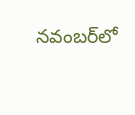నవంబర్‌లో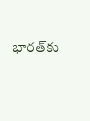భారత్‌కు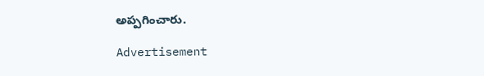అప్పగించారు.

Advertisement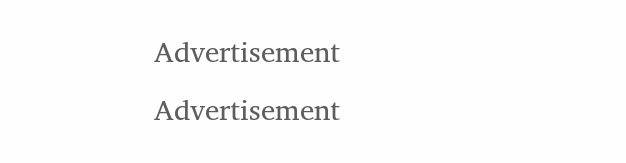Advertisement
Advertisement